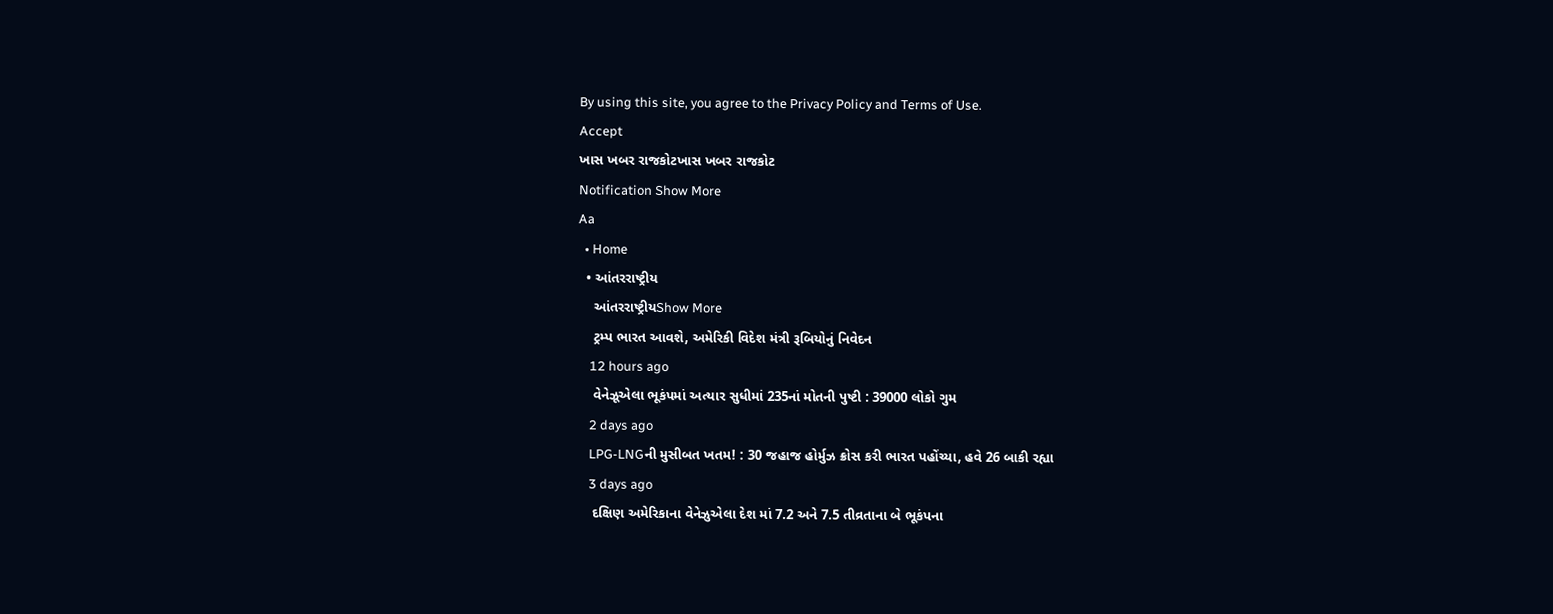By using this site, you agree to the Privacy Policy and Terms of Use.
Accept
ખાસ ખબર રાજકોટખાસ ખબર રાજકોટ
Notification Show More
Aa
  • Home
  • આંતરરાષ્ટ્રીય
    આંતરરાષ્ટ્રીયShow More
    ટ્રમ્પ ભારત આવશે, અમેરિકી વિદેશ મંત્રી રૂબિયોનું નિવેદન
    12 hours ago
    વેનેઝૂએલા ભૂકંપમાં અત્યાર સુધીમાં 235નાં મોતની પુષ્ટી : 39000 લોકો ગુમ
    2 days ago
    LPG-LNGની મુસીબત ખતમ! : 30 જહાજ હોર્મુઝ ક્રોસ કરી ભારત પહોંચ્યા, હવે 26 બાકી રહ્યા
    3 days ago
    દક્ષિણ અમેરિકાના વેનેઝુએલા દેશ માં 7.2 અને 7.5 તીવ્રતાના બે ભૂકંપના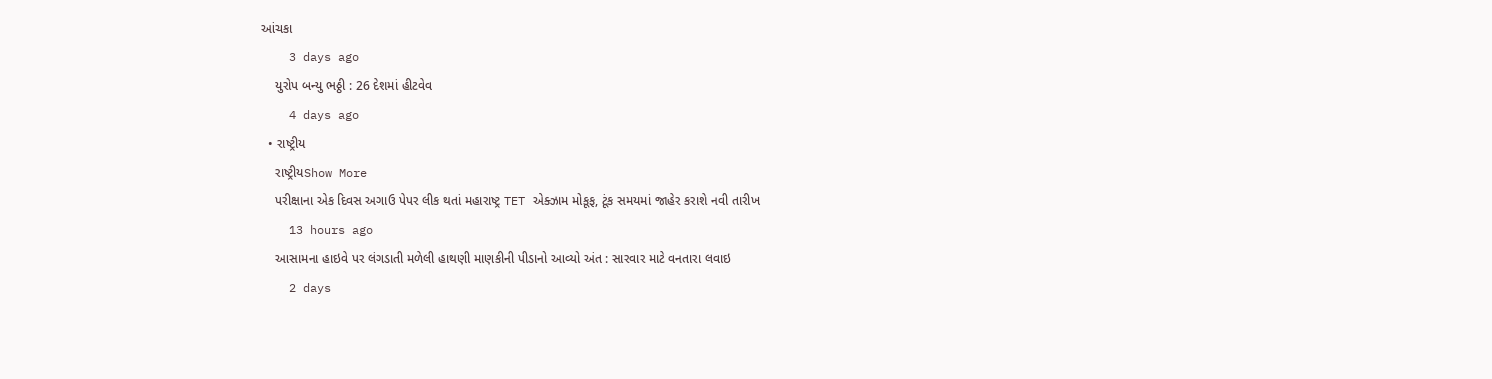આંચકા
    3 days ago
    યુરોપ બન્યુ ભઠ્ઠી : 26 દેશમાં હીટવેવ
    4 days ago
  • રાષ્ટ્રીય
    રાષ્ટ્રીયShow More
    પરીક્ષાના એક દિવસ અગાઉ પેપર લીક થતાં મહારાષ્ટ્ર TET એક્ઝામ મોકૂફ, ટૂંક સમયમાં જાહેર કરાશે નવી તારીખ
    13 hours ago
    આસામના હાઇવે પર લંગડાતી મળેલી હાથણી માણકીની પીડાનો આવ્યો અંત : સારવાર માટે વનતારા લવાઇ
    2 days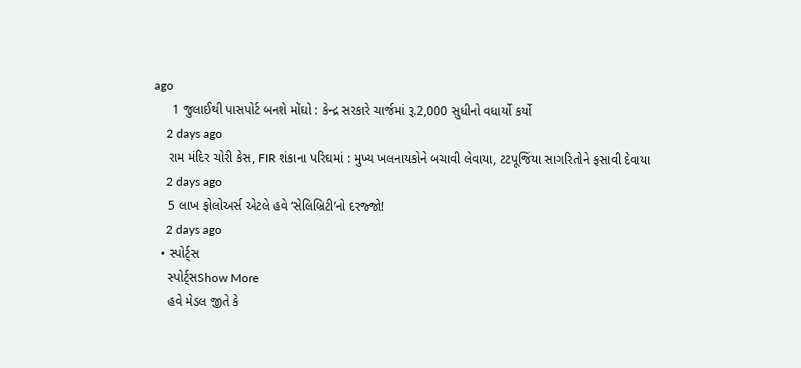ago
     1 જુલાઈથી પાસપોર્ટ બનશે મોંઘો : કેન્દ્ર સરકારે ચાર્જમાં રૂ.2,000 સુધીનો વધાર્યો કર્યો
    2 days ago
    રામ મંદિર ચોરી કેસ, FIR શંકાના પરિઘમાં : મુખ્ય ખલનાયકોને બચાવી લેવાયા, ટટપૂજિંયા સાગરિતોને ફસાવી દેવાયા
    2 days ago
    5 લાખ ફોલોઅર્સ એટલે હવે ‘સેલિબ્રિટી’નો દરજ્જો!
    2 days ago
  • સ્પોર્ટ્સ
    સ્પોર્ટ્સShow More
    હવે મેડલ જીતે કે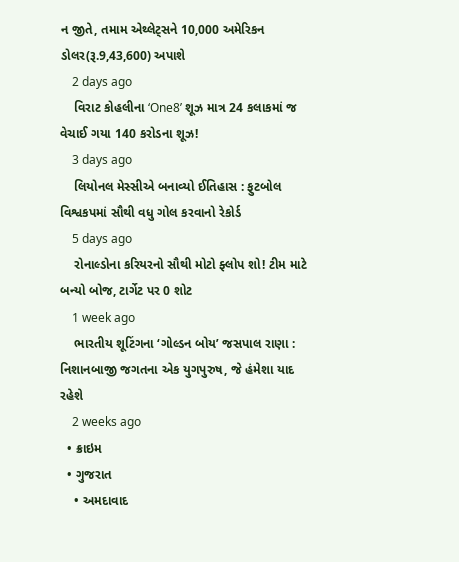ન જીતે, તમામ એથ્લેટ્સને 10,000 અમેરિકન ડોલર(રૂ.9,43,600) અપાશે
    2 days ago
    વિરાટ કોહલીના ‘One8’ શૂઝ માત્ર 24 કલાકમાં જ વેચાઈ ગયા 140 કરોડના શૂઝ!
    3 days ago
    લિયોનલ મેસ્સીએ બનાવ્યો ઈતિહાસ : ફુટબોલ વિશ્વકપમાં સૌથી વધુ ગોલ કરવાનો રેકોર્ડ
    5 days ago
    રોનાલ્ડોના કરિયરનો સૌથી મોટો ફ્લોપ શો! ટીમ માટે બન્યો બોજ, ટાર્ગેટ પર 0 શોટ
    1 week ago
    ભારતીય શૂટિંગના ‘ગોલ્ડન બોય’ જસપાલ રાણા : નિશાનબાજી જગતના એક યુગપુરુષ, જે હંમેશા યાદ રહેશે
    2 weeks ago
  • ક્રાઇમ
  • ગુજરાત
    • અમદાવાદ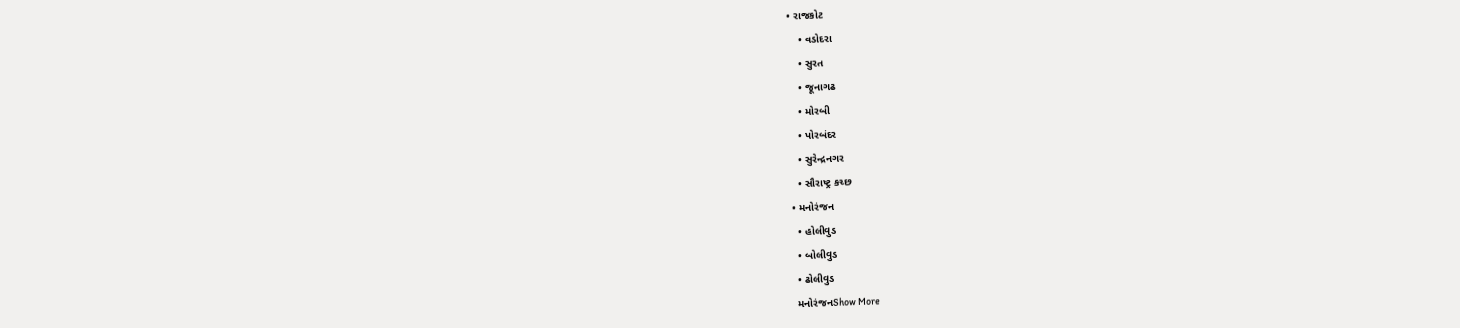• રાજકોટ
    • વડોદરા
    • સુરત
    • જૂનાગઢ
    • મોરબી
    • પોરબંદર
    • સુરેન્દ્રનગર
    • સૌરાષ્ટ્ર કચ્છ
  • મનોરંજન
    • હોલીવુડ
    • બોલીવુડ
    • ઢોલીવુડ
    મનોરંજનShow More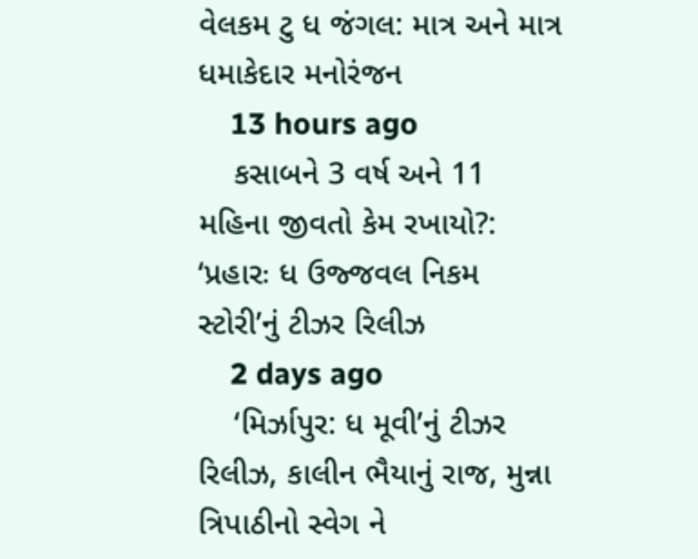વેલકમ ટુ ધ જંગલ: માત્ર અને માત્ર ધમાકેદાર મનોરંજન
    13 hours ago
    કસાબને 3 વર્ષ અને 11 મહિના જીવતો કેમ રખાયો?: ‘પ્રહારઃ ધ ઉજ્જવલ નિકમ સ્ટોરી’નું ટીઝર રિલીઝ
    2 days ago
    ‘મિર્ઝાપુર: ધ મૂવી’નું ટીઝર રિલીઝ, કાલીન ભૈયાનું રાજ, મુન્ના ત્રિપાઠીનો સ્વેગ ને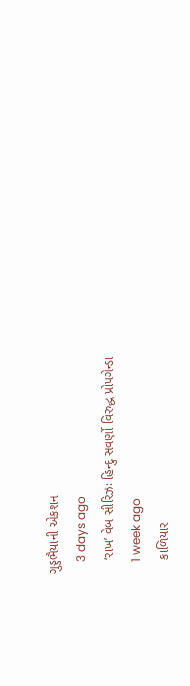ગુડ્ડભૈયાની એકશન
    3 days ago
    ‘રાખ’ વેબ સીરિઝઃ હિન્દુ સવર્ણો વિરુદ્ધ પ્રોપગેન્ડા
    1 week ago
    કાળિયાર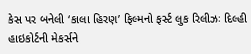કેસ પર બનેલી ‘કાલા હિરણ’ ફિલ્મનો ફર્સ્ટ લુક રિલીઝઃ દિલ્હી હાઇકોર્ટની મેકર્સને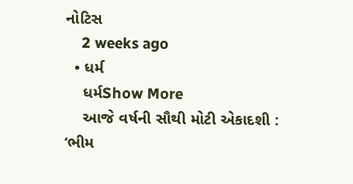નોટિસ
    2 weeks ago
  • ધર્મ
    ધર્મShow More
    આજે વર્ષની સૌથી મોટી એકાદશી : ‘ભીમ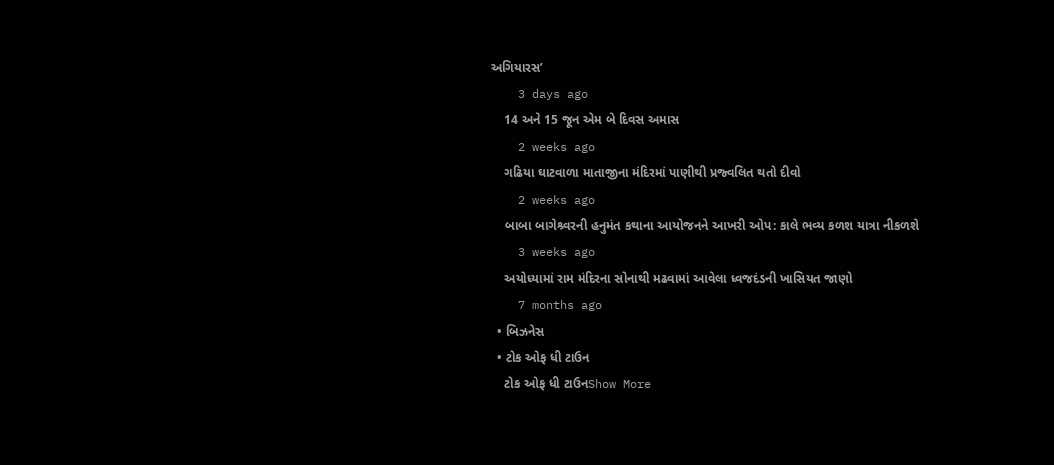અગિયારસ’
    3 days ago
    14 અને 15 જૂન એમ બે દિવસ અમાસ
    2 weeks ago
    ગઢિયા ઘાટવાળા માતાજીના મંદિરમાં પાણીથી પ્રજ્વલિત થતો દીવો
    2 weeks ago
    બાબા બાગેશ્ર્વરની હનુમંત કથાના આયોજનને આખરી ઓપ: કાલે ભવ્ય કળશ યાત્રા નીકળશે
    3 weeks ago
    અયોધ્યામાં રામ મંદિરના સોનાથી મઢવામાં આવેલા ધ્વજદંડની ખાસિયત જાણો
    7 months ago
  • બિઝનેસ
  • ટોક ઓફ ધી ટાઉન
    ટોક ઓફ ધી ટાઉનShow More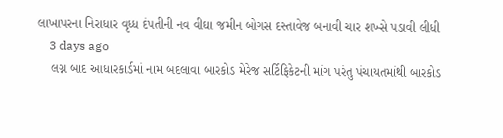લાખાપરના નિરાધાર વૃધ્ધ દંપતીની નવ વીઘા જમીન બોગસ દસ્તાવેજ બનાવી ચાર શખ્સે પડાવી લીધી
    3 days ago
    લગ્ન બાદ આધારકાર્ડમાં નામ બદલાવા બારકોડ મેરેજ સર્ટિફિકેટની માંગ પરંતુ પંચાયતમાંથી બારકોડ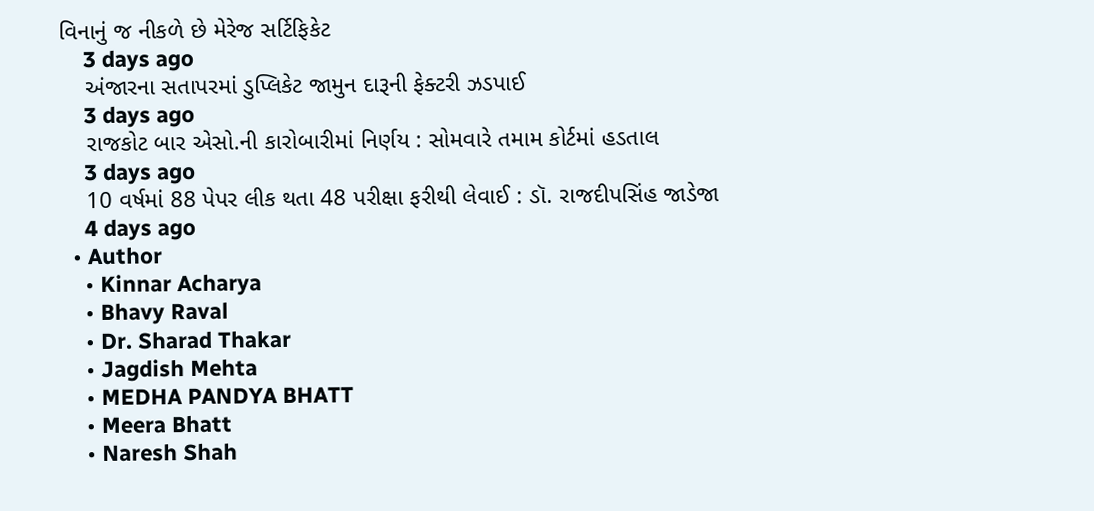વિનાનું જ નીકળે છે મેરેજ સર્ટિફિકેટ
    3 days ago
    અંજારના સતાપરમાં ડુપ્લિકેટ જામુન દારૂની ફેક્ટરી ઝડપાઈ
    3 days ago
    રાજકોટ બાર એસો.ની કારોબારીમાં નિર્ણય : સોમવારે તમામ કોર્ટમાં હડતાલ
    3 days ago
    10 વર્ષમાં 88 પેપર લીક થતા 48 પરીક્ષા ફરીથી લેવાઈ : ડૉ. રાજદીપસિંહ જાડેજા
    4 days ago
  • Author
    • Kinnar Acharya
    • Bhavy Raval
    • Dr. Sharad Thakar
    • Jagdish Mehta
    • MEDHA PANDYA BHATT
    • Meera Bhatt
    • Naresh Shah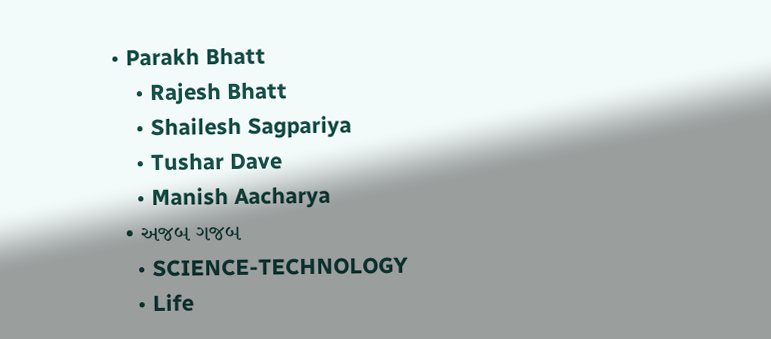• Parakh Bhatt
    • Rajesh Bhatt
    • Shailesh Sagpariya
    • Tushar Dave
    • Manish Aacharya
  • અજબ ગજબ
    • SCIENCE-TECHNOLOGY
    • Life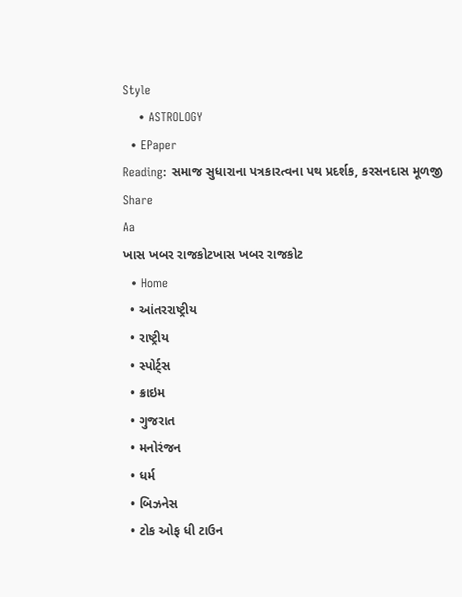Style
    • ASTROLOGY
  • EPaper
Reading: સમાજ સુધારાના પત્રકારત્વના પથ પ્રદર્શક, કરસનદાસ મૂળજી
Share
Aa
ખાસ ખબર રાજકોટખાસ ખબર રાજકોટ
  • Home
  • આંતરરાષ્ટ્રીય
  • રાષ્ટ્રીય
  • સ્પોર્ટ્સ
  • ક્રાઇમ
  • ગુજરાત
  • મનોરંજન
  • ધર્મ
  • બિઝનેસ
  • ટોક ઓફ ધી ટાઉન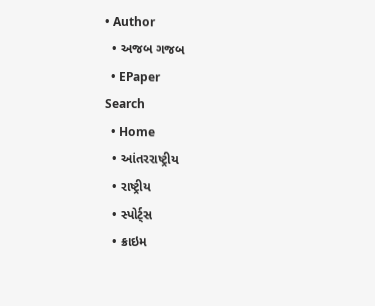• Author
  • અજબ ગજબ
  • EPaper
Search
  • Home
  • આંતરરાષ્ટ્રીય
  • રાષ્ટ્રીય
  • સ્પોર્ટ્સ
  • ક્રાઇમ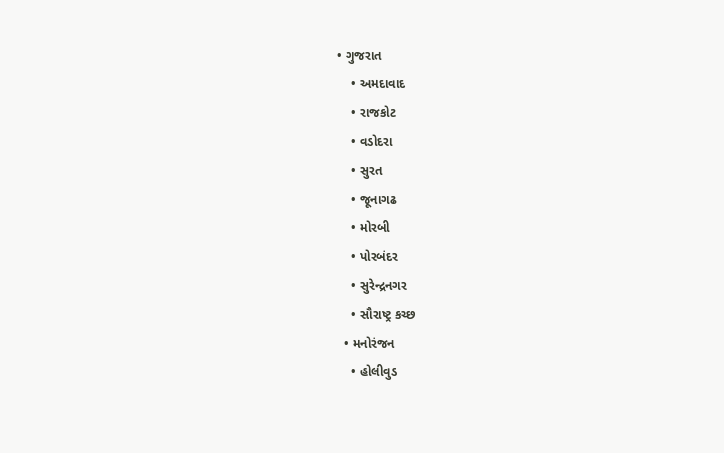• ગુજરાત
    • અમદાવાદ
    • રાજકોટ
    • વડોદરા
    • સુરત
    • જૂનાગઢ
    • મોરબી
    • પોરબંદર
    • સુરેન્દ્રનગર
    • સૌરાષ્ટ્ર કચ્છ
  • મનોરંજન
    • હોલીવુડ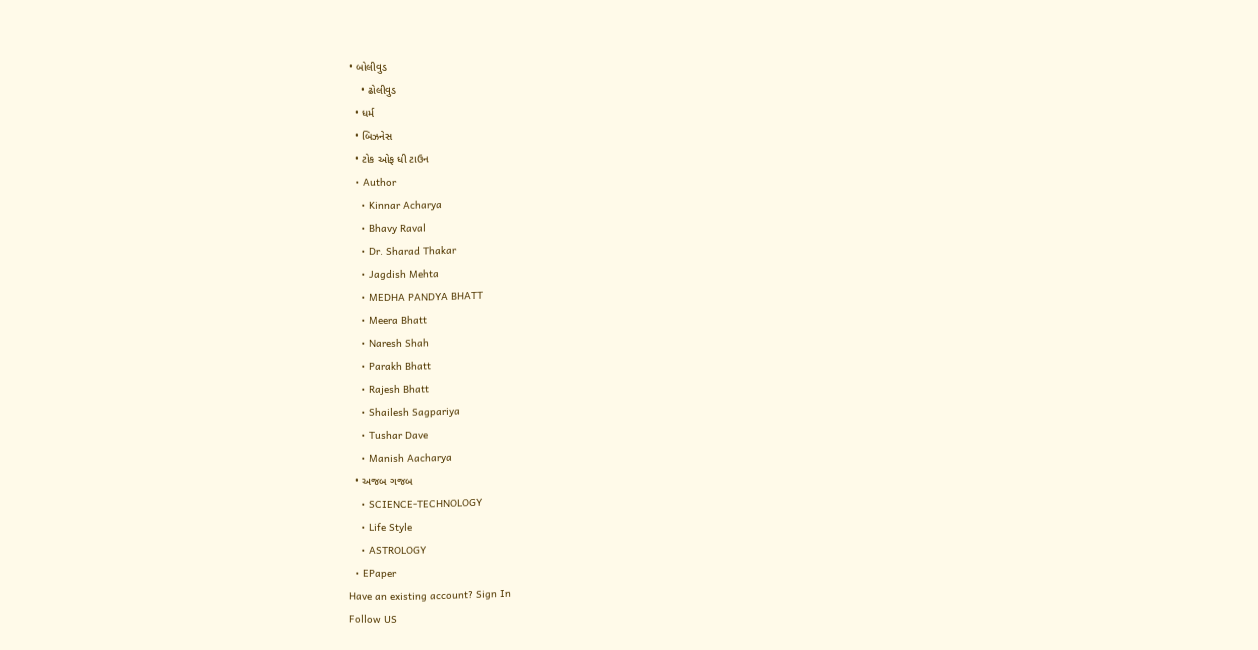• બોલીવુડ
    • ઢોલીવુડ
  • ધર્મ
  • બિઝનેસ
  • ટોક ઓફ ધી ટાઉન
  • Author
    • Kinnar Acharya
    • Bhavy Raval
    • Dr. Sharad Thakar
    • Jagdish Mehta
    • MEDHA PANDYA BHATT
    • Meera Bhatt
    • Naresh Shah
    • Parakh Bhatt
    • Rajesh Bhatt
    • Shailesh Sagpariya
    • Tushar Dave
    • Manish Aacharya
  • અજબ ગજબ
    • SCIENCE-TECHNOLOGY
    • Life Style
    • ASTROLOGY
  • EPaper
Have an existing account? Sign In
Follow US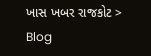ખાસ ખબર રાજકોટ > Blog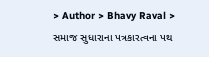> Author > Bhavy Raval > સમાજ સુધારાના પત્રકારત્વના પથ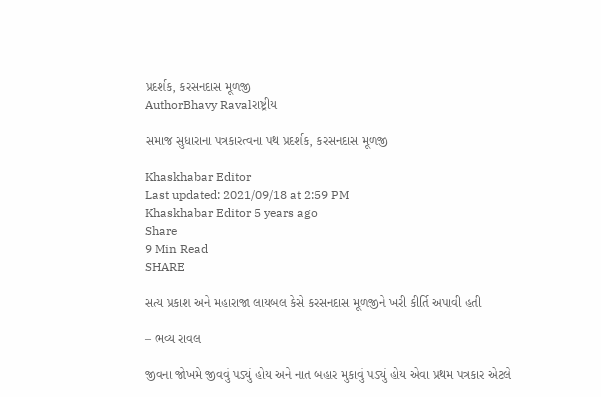પ્રદર્શક, કરસનદાસ મૂળજી
AuthorBhavy Ravalરાષ્ટ્રીય

સમાજ સુધારાના પત્રકારત્વના પથ પ્રદર્શક, કરસનદાસ મૂળજી

Khaskhabar Editor
Last updated: 2021/09/18 at 2:59 PM
Khaskhabar Editor 5 years ago
Share
9 Min Read
SHARE

સત્ય પ્રકાશ અને મહારાજા લાયબલ કેસે કરસનદાસ મૂળજીને ખરી કીર્તિ અપાવી હતી

– ભવ્ય રાવલ

જીવના જોખમે જીવવું પડ્યું હોય અને નાત બહાર મુકાવું પડ્યું હોય એવા પ્રથમ પત્રકાર એટલે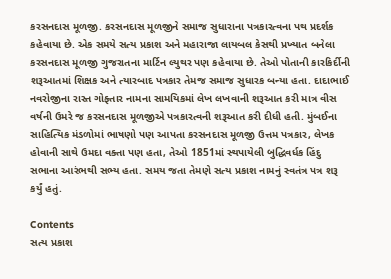કરસનદાસ મૂળજી. કરસનદાસ મૂળજીને સમાજ સુધારાના પત્રકારત્વના પથ પ્રદર્શક કહેવાયા છે. એક સમયે સત્ય પ્રકાશ અને મહારાજા લાયબલ કેસથી પ્રખ્યાત બનેલા કરસનદાસ મૂળજી ગુજરાતના માર્ટિન લ્યુથર પણ કહેવાયા છે. તેઓ પોતાની કારકિર્દીની શરૂઆતમાં શિક્ષક અને ત્યારબાદ પત્રકાર તેમજ સમાજ સુધારક બન્યા હતા. દાદાભાઈ નવરોજીના રાસ્ત ગોફ્તાર નામના સામયિકમાં લેખ લખવાની શરૂઆત કરી માત્ર વીસ વર્ષની ઉમરે જ કરસનદાસ મૂળજીએ પત્રકારત્વની શરૂઆત કરી દીધી હતી. મુંબઈના સાહિત્યિક મંડળોમાં ભાષણો પણ આપતા કરસનદાસ મૂળજી ઉત્તમ પત્રકાર, લેખક હોવાની સાથે ઉમદા વક્તા પણ હતા, તેઓ 1851માં સ્થપાયેલી બુદ્ધિવર્ધક હિંદુ સભાના આરંભથી સભ્ય હતા. સમય જતા તેમણે સત્ય પ્રકાશ નામનું સ્વતંત્ર પત્ર શરૂ કર્યું હતું.

Contents
સત્ય પ્રકાશ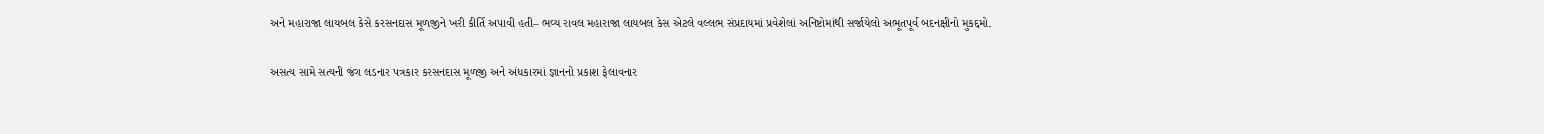અને મહારાજા લાયબલ કેસે કરસનદાસ મૂળજીને ખરી કીર્તિ અપાવી હતી– ભવ્ય રાવલ મહારાજા લાયબલ કેસ એટલે વલ્લભ સંપ્રદાયમાં પ્રવેશેલાં અનિષ્ટોમાંથી સર્જાયેલો અભૂતપૂર્વ બદનક્ષીનો મુકદ્દમો.

અસત્ય સામે સત્યની જંગ લડનાર પત્રકાર કરસનદાસ મૂળજી અને અંધકારમાં જ્ઞાનનો પ્રકાશ ફેલાવનાર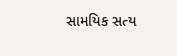સામયિક સત્ય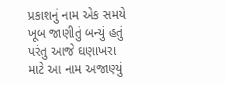પ્રકાશનું નામ એક સમયે ખૂબ જાણીતું બન્યું હતું પરંતુ આજે ઘણાખરા માટે આ નામ અજાણ્યું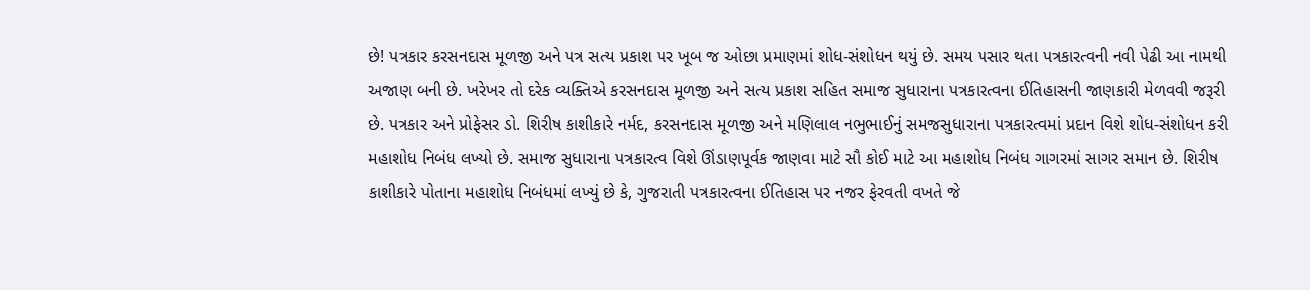છે! પત્રકાર કરસનદાસ મૂળજી અને પત્ર સત્ય પ્રકાશ પર ખૂબ જ ઓછા પ્રમાણમાં શોધ-સંશોધન થયું છે. સમય પસાર થતા પત્રકારત્વની નવી પેઢી આ નામથી અજાણ બની છે. ખરેખર તો દરેક વ્યક્તિએ કરસનદાસ મૂળજી અને સત્ય પ્રકાશ સહિત સમાજ સુધારાના પત્રકારત્વના ઈતિહાસની જાણકારી મેળવવી જરૂરી છે. પત્રકાર અને પ્રોફેસર ડો. શિરીષ કાશીકારે નર્મદ, કરસનદાસ મૂળજી અને મણિલાલ નભુભાઈનું સમજસુધારાના પત્રકારત્વમાં પ્રદાન વિશે શોધ-સંશોધન કરી મહાશોધ નિબંધ લખ્યો છે. સમાજ સુધારાના પત્રકારત્વ વિશે ઊંડાણપૂર્વક જાણવા માટે સૌ કોઈ માટે આ મહાશોધ નિબંધ ગાગરમાં સાગર સમાન છે. શિરીષ કાશીકારે પોતાના મહાશોધ નિબંધમાં લખ્યું છે કે, ગુજરાતી પત્રકારત્વના ઈતિહાસ પર નજર ફેરવતી વખતે જે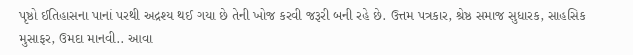પૃષ્ઠો ઈતિહાસના પાનાં પરથી અદ્રશ્ય થઈ ગયા છે તેની ખોજ કરવી જરૂરી બની રહે છે. ઉત્તમ પત્રકાર, શ્રેષ્ઠ સમાજ સુધારક, સાહસિક મુસાફર, ઉમદા માનવી.. આવા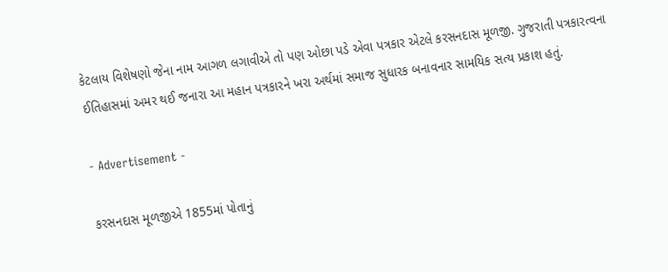કેટલાય વિશેષણો જેના નામ આગળ લગાવીએ તો પણ ઓછા પડે એવા પત્રકાર એટલે કરસનદાસ મૂળજી. ગુજરાતી પત્રકારત્વના ઈતિહાસમાં અમર થઈ જનારા આ મહાન પત્રકારને ખરા અર્થમાં સમાજ સુધારક બનાવનાર સામયિક સત્ય પ્રકાશ હતું.

- Advertisement -

કરસનદાસ મૂળજીએ 1855માં પોતાનું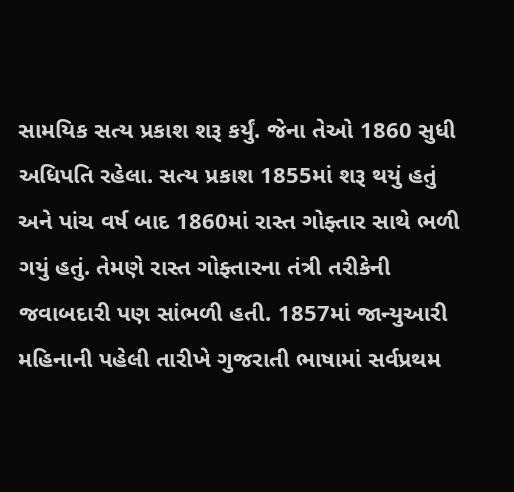સામયિક સત્ય પ્રકાશ શરૂ કર્યું. જેના તેઓ 1860 સુધી અધિપતિ રહેલા. સત્ય પ્રકાશ 1855માં શરૂ થયું હતું અને પાંચ વર્ષ બાદ 1860માં રાસ્ત ગોફ્તાર સાથે ભળી ગયું હતું. તેમણે રાસ્ત ગોફ્તારના તંત્રી તરીકેની જવાબદારી પણ સાંભળી હતી. 1857માં જાન્યુઆરી મહિનાની પહેલી તારીખે ગુજરાતી ભાષામાં સર્વપ્રથમ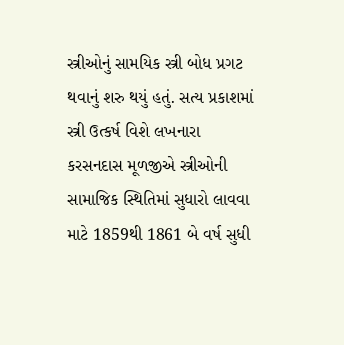સ્ત્રીઓનું સામયિક સ્ત્રી બોધ પ્રગટ થવાનું શરુ થયું હતું. સત્ય પ્રકાશમાં સ્ત્રી ઉત્કર્ષ વિશે લખનારા કરસનદાસ મૂળજીએ સ્ત્રીઓની સામાજિક સ્થિતિમાં સુધારો લાવવા માટે 1859થી 1861 બે વર્ષ સુધી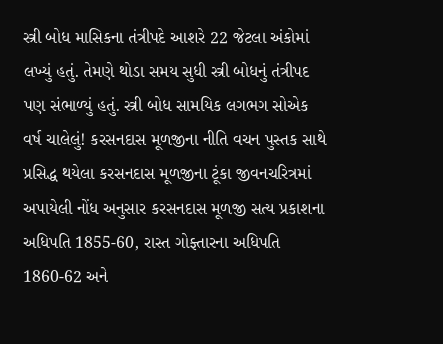સ્ત્રી બોધ માસિકના તંત્રીપદે આશરે 22 જેટલા અંકોમાં લખ્યું હતું. તેમણે થોડા સમય સુધી સ્ત્રી બોધનું તંત્રીપદ પણ સંભાળ્યું હતું. સ્ત્રી બોધ સામયિક લગભગ સોએક વર્ષ ચાલેલું! કરસનદાસ મૂળજીના નીતિ વચન પુસ્તક સાથે પ્રસિદ્ધ થયેલા કરસનદાસ મૂળજીના ટૂંકા જીવનચરિત્રમાં અપાયેલી નોંધ અનુસાર કરસનદાસ મૂળજી સત્ય પ્રકાશના અધિપતિ 1855-60, રાસ્ત ગોફ્તારના અધિપતિ 1860-62 અને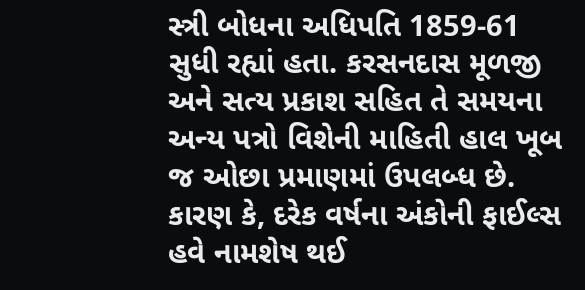સ્ત્રી બોધના અધિપતિ 1859-61 સુધી રહ્યાં હતા. કરસનદાસ મૂળજી અને સત્ય પ્રકાશ સહિત તે સમયના અન્ય પત્રો વિશેની માહિતી હાલ ખૂબ જ ઓછા પ્રમાણમાં ઉપલબ્ધ છે. કારણ કે, દરેક વર્ષના અંકોની ફાઈલ્સ હવે નામશેષ થઈ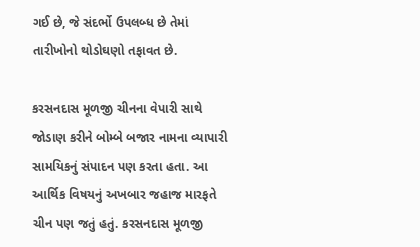ગઈ છે, જે સંદર્ભો ઉપલબ્ધ છે તેમાં તારીખોનો થોડોઘણો તફાવત છે.

કરસનદાસ મૂળજી ચીનના વેપારી સાથે જોડાણ કરીને બોમ્બે બજાર નામના વ્યાપારી સામયિકનું સંપાદન પણ કરતા હતા. આ આર્થિક વિષયનું અખબાર જહાજ મારફતે ચીન પણ જતું હતું. કરસનદાસ મૂળજી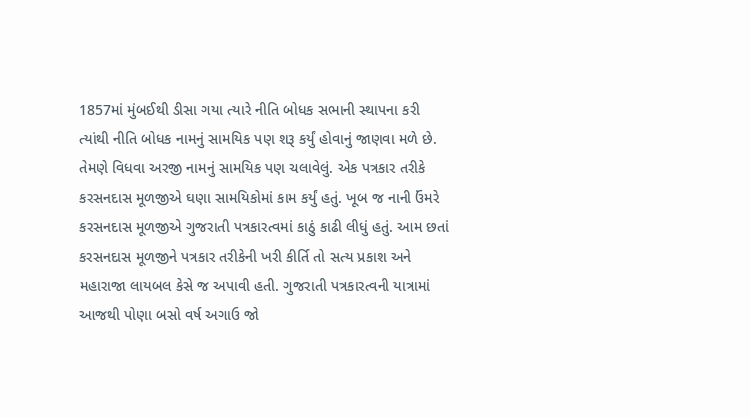1857માં મુંબઈથી ડીસા ગયા ત્યારે નીતિ બોધક સભાની સ્થાપના કરી ત્યાંથી નીતિ બોધક નામનું સામયિક પણ શરૂ કર્યું હોવાનું જાણવા મળે છે. તેમણે વિધવા અરજી નામનું સામયિક પણ ચલાવેલું. એક પત્રકાર તરીકે કરસનદાસ મૂળજીએ ઘણા સામયિકોમાં કામ કર્યું હતું. ખૂબ જ નાની ઉંમરે કરસનદાસ મૂળજીએ ગુજરાતી પત્રકારત્વમાં કાઠું કાઢી લીધું હતું. આમ છતાં કરસનદાસ મૂળજીને પત્રકાર તરીકેની ખરી કીર્તિ તો સત્ય પ્રકાશ અને મહારાજા લાયબલ કેસે જ અપાવી હતી. ગુજરાતી પત્રકારત્વની યાત્રામાં આજથી પોણા બસો વર્ષ અગાઉ જો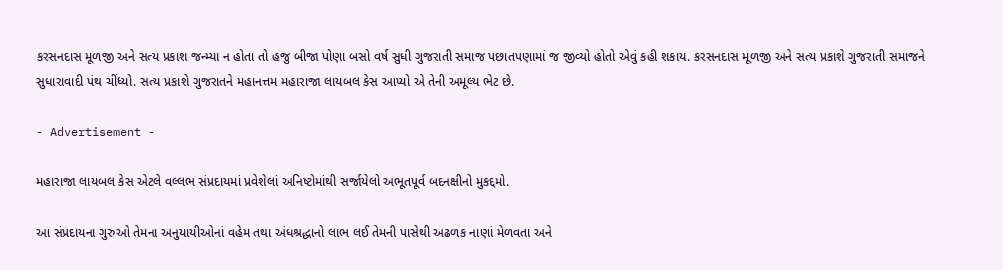કરસનદાસ મૂળજી અને સત્ય પ્રકાશ જન્મ્યા ન હોતા તો હજુ બીજા પોણા બસો વર્ષ સુધી ગુજરાતી સમાજ પછાતપણામાં જ જીવ્યો હોતો એવું કહી શકાય. કરસનદાસ મૂળજી અને સત્ય પ્રકાશે ગુજરાતી સમાજને સુધારાવાદી પંથ ચીંધ્યો. સત્ય પ્રકાશે ગુજરાતને મહાનત્તમ મહારાજા લાયબલ કેસ આપ્યો એ તેની અમૂલ્ય ભેટ છે.

- Advertisement -

મહારાજા લાયબલ કેસ એટલે વલ્લભ સંપ્રદાયમાં પ્રવેશેલાં અનિષ્ટોમાંથી સર્જાયેલો અભૂતપૂર્વ બદનક્ષીનો મુકદ્દમો.

આ સંપ્રદાયના ગુરુઓ તેમના અનુયાયીઓનાં વહેમ તથા અંધશ્રદ્ધાનો લાભ લઈ તેમની પાસેથી અઢળક નાણાં મેળવતા અને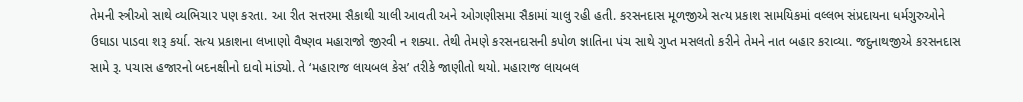તેમની સ્ત્રીઓ સાથે વ્યભિચાર પણ કરતા. આ રીત સત્તરમા સૈકાથી ચાલી આવતી અને ઓગણીસમા સૈકામાં ચાલુ રહી હતી. કરસનદાસ મૂળજીએ સત્ય પ્રકાશ સામયિકમાં વલ્લભ સંપ્રદાયના ધર્મગુરુઓને ઉઘાડા પાડવા શરૂ કર્યા. સત્ય પ્રકાશના લખાણો વૈષ્ણવ મહારાજો જીરવી ન શક્યા. તેથી તેમણે કરસનદાસની કપોળ જ્ઞાતિના પંચ સાથે ગુપ્ત મસલતો કરીને તેમને નાત બહાર કરાવ્યા. જદુનાથજીએ કરસનદાસ સામે રૂ. પચાસ હજારનો બદનક્ષીનો દાવો માંડ્યો. તે ‘મહારાજ લાયબલ કેસ’ તરીકે જાણીતો થયો. મહારાજ લાયબલ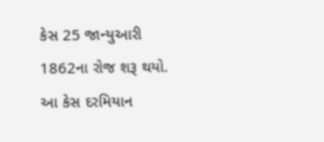કેસ 25 જાન્યુઆરી 1862ના રોજ શરૂ થયો. આ કેસ દરમિયાન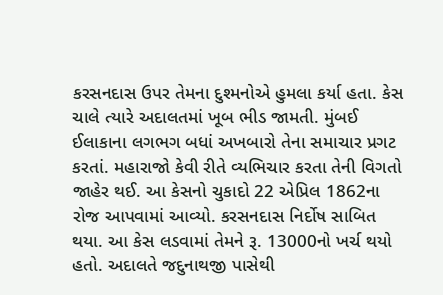કરસનદાસ ઉપર તેમના દુશ્મનોએ હુમલા કર્યા હતા. કેસ ચાલે ત્યારે અદાલતમાં ખૂબ ભીડ જામતી. મુંબઈ ઈલાકાના લગભગ બધાં અખબારો તેના સમાચાર પ્રગટ કરતાં. મહારાજો કેવી રીતે વ્યભિચાર કરતા તેની વિગતો જાહેર થઈ. આ કેસનો ચુકાદો 22 એપ્રિલ 1862ના રોજ આપવામાં આવ્યો. કરસનદાસ નિર્દોષ સાબિત થયા. આ કેસ લડવામાં તેમને રૂ. 13000નો ખર્ચ થયો હતો. અદાલતે જદુનાથજી પાસેથી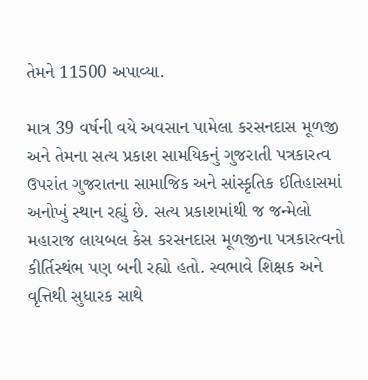તેમને 11500 અપાવ્યા.

માત્ર 39 વર્ષની વયે અવસાન પામેલા કરસનદાસ મૂળજી અને તેમના સત્ય પ્રકાશ સામયિકનું ગુજરાતી પત્રકારત્વ ઉપરાંત ગુજરાતના સામાજિક અને સાંસ્કૃતિક ઈતિહાસમાં અનોખું સ્થાન રહ્યું છે. સત્ય પ્રકાશમાંથી જ જન્મેલો મહારાજ લાયબલ કેસ કરસનદાસ મૂળજીના પત્રકારત્વનો કીર્તિસ્થંભ પણ બની રહ્યો હતો. સ્વભાવે શિક્ષક અને વૃત્તિથી સુધારક સાથે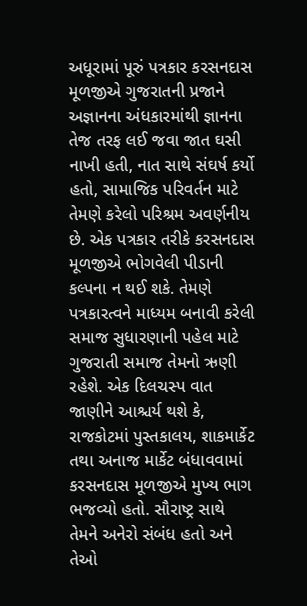અધૂરામાં પૂરું પત્રકાર કરસનદાસ મૂળજીએ ગુજરાતની પ્રજાને અજ્ઞાનના અંધકારમાંથી જ્ઞાનના તેજ તરફ લઈ જવા જાત ઘસી નાખી હતી, નાત સાથે સંઘર્ષ કર્યો હતો, સામાજિક પરિવર્તન માટે તેમણે કરેલો પરિશ્રમ અવર્ણનીય છે. એક પત્રકાર તરીકે કરસનદાસ મૂળજીએ ભોગવેલી પીડાની કલ્પના ન થઈ શકે. તેમણે પત્રકારત્વને માધ્યમ બનાવી કરેલી સમાજ સુધારણાની પહેલ માટે ગુજરાતી સમાજ તેમનો ઋણી રહેશે. એક દિલચસ્પ વાત જાણીને આશ્ચર્ય થશે કે, રાજકોટમાં પુસ્તકાલય, શાકમાર્કેટ તથા અનાજ માર્કેટ બંધાવવામાં કરસનદાસ મૂળજીએ મુખ્ય ભાગ ભજવ્યો હતો. સૌરાષ્ટ્ર સાથે તેમને અનેરો સંબંધ હતો અને તેઓ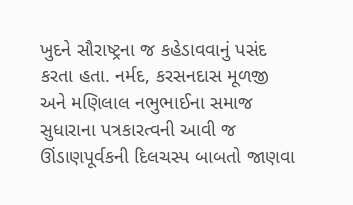ખુદને સૌરાષ્ટ્રના જ કહેડાવવાનું પસંદ કરતા હતા. નર્મદ, કરસનદાસ મૂળજી અને મણિલાલ નભુભાઈના સમાજ સુધારાના પત્રકારત્વની આવી જ ઊંડાણપૂર્વકની દિલચસ્પ બાબતો જાણવા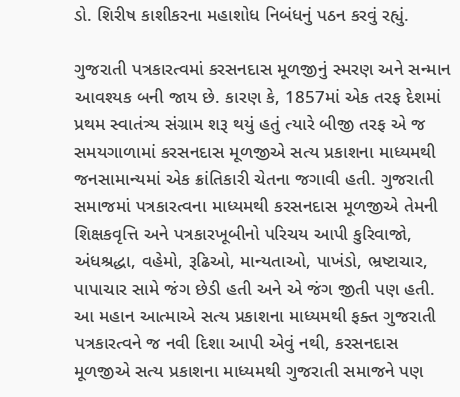ડો. શિરીષ કાશીકરના મહાશોધ નિબંધનું પઠન કરવું રહ્યું.

ગુજરાતી પત્રકારત્વમાં કરસનદાસ મૂળજીનું સ્મરણ અને સન્માન આવશ્યક બની જાય છે. કારણ કે, 1857માં એક તરફ દેશમાં પ્રથમ સ્વાતંત્ર્ય સંગ્રામ શરૂ થયું હતું ત્યારે બીજી તરફ એ જ સમયગાળામાં કરસનદાસ મૂળજીએ સત્ય પ્રકાશના માધ્યમથી જનસામાન્યમાં એક ક્રાંતિકારી ચેતના જગાવી હતી. ગુજરાતી સમાજમાં પત્રકારત્વના માધ્યમથી કરસનદાસ મૂળજીએ તેમની શિક્ષકવૃત્તિ અને પત્રકારખૂબીનો પરિચય આપી કુરિવાજો, અંધશ્રદ્ધા, વહેમો, રૂઢિઓ, માન્યતાઓ, પાખંડો, ભ્રષ્ટાચાર, પાપાચાર સામે જંગ છેડી હતી અને એ જંગ જીતી પણ હતી. આ મહાન આત્માએ સત્ય પ્રકાશના માધ્યમથી ફક્ત ગુજરાતી પત્રકારત્વને જ નવી દિશા આપી એવું નથી, કરસનદાસ મૂળજીએ સત્ય પ્રકાશના માધ્યમથી ગુજરાતી સમાજને પણ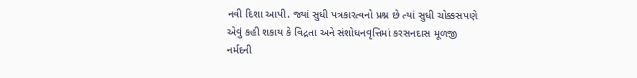નવી દિશા આપી. જ્યાં સુધી પત્રકારત્વનો પ્રશ્ન છે ત્યાં સુધી ચોક્કસપણે એવું કહી શકાય કે વિદ્રતા અને સંશોધનવૃત્તિમાં કરસનદાસ મૂળજી નર્મદની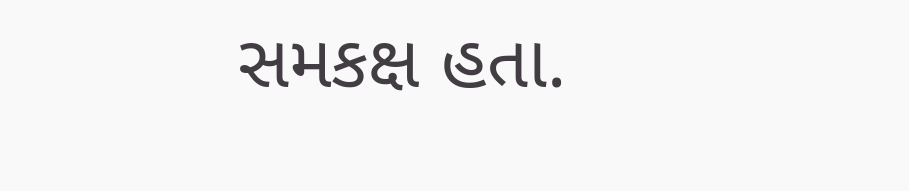સમકક્ષ હતા.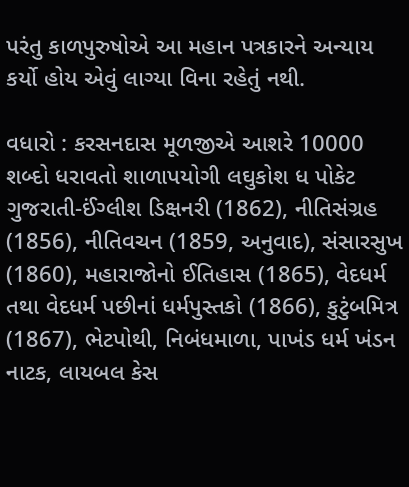પરંતુ કાળપુરુષોએ આ મહાન પત્રકારને અન્યાય કર્યો હોય એવું લાગ્યા વિના રહેતું નથી.

વધારો : કરસનદાસ મૂળજીએ આશરે 10000 શબ્દો ધરાવતો શાળાપયોગી લઘુકોશ ધ પોકેટ ગુજરાતી-ઈંગ્લીશ ડિક્ષનરી (1862), નીતિસંગ્રહ (1856), નીતિવચન (1859, અનુવાદ), સંસારસુખ (1860), મહારાજોનો ઈતિહાસ (1865), વેદધર્મ તથા વેદધર્મ પછીનાં ધર્મપુસ્તકો (1866), કુટુંબમિત્ર (1867), ભેટપોથી, નિબંધમાળા, પાખંડ ધર્મ ખંડન નાટક, લાયબલ કેસ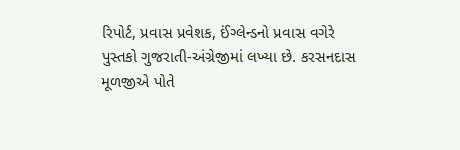રિપોર્ટ, પ્રવાસ પ્રવેશક, ઈંગ્લેન્ડનો પ્રવાસ વગેરે પુસ્તકો ગુજરાતી-અંગ્રેજીમાં લખ્યા છે. કરસનદાસ મૂળજીએ પોતે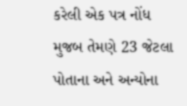કરેલી એક પત્ર નોંધ મુજબ તેમણે 23 જેટલા પોતાના અને અન્યોના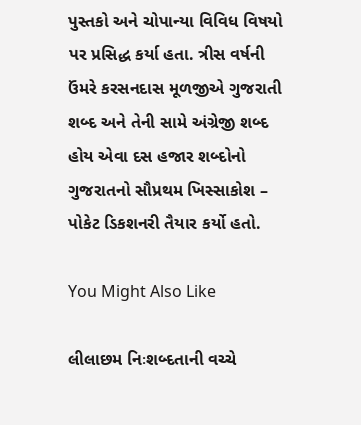પુસ્તકો અને ચોપાન્યા વિવિધ વિષયો પર પ્રસિદ્ધ કર્યા હતા. ત્રીસ વર્ષની ઉંમરે કરસનદાસ મૂળજીએ ગુજરાતી શબ્દ અને તેની સામે અંગ્રેજી શબ્દ હોય એવા દસ હજાર શબ્દોનો ગુજરાતનો સૌપ્રથમ ખિસ્સાકોશ – પોકેટ ડિકશનરી તૈયાર કર્યો હતો.

You Might Also Like

લીલાછમ નિઃશબ્દતાની વચ્ચે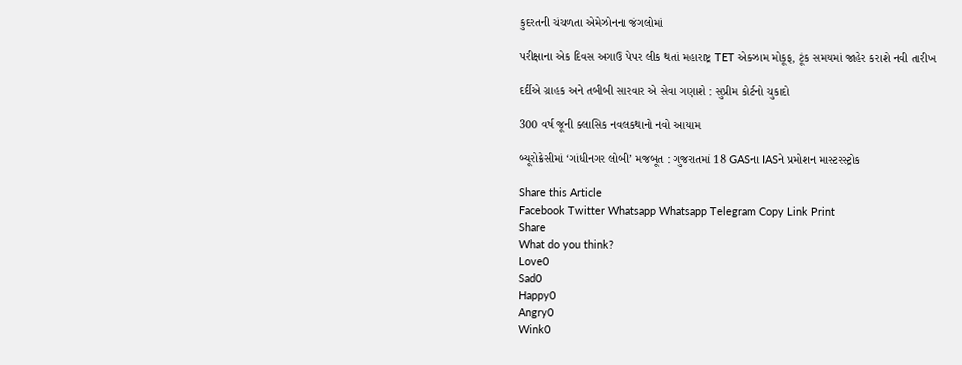કુદરતની ચંચળતા એમેઝોનના જંગલોમાં

પરીક્ષાના એક દિવસ અગાઉ પેપર લીક થતાં મહારાષ્ટ્ર TET એક્ઝામ મોકૂફ, ટૂંક સમયમાં જાહેર કરાશે નવી તારીખ

દર્દીએ ગ્રાહક અને તબીબી સારવાર એ સેવા ગણાશે : સુપ્રીમ કોર્ટનો ચુકાદો

300 વર્ષ જૂની ક્લાસિક નવલકથાનો નવો આયામ

બ્યૂરોક્રેસીમાં ‘ગાંધીનગર લોબી’ મજબૂત : ગુજરાતમાં 18 GASના IASને પ્રમોશન માસ્ટરસ્ટ્રોક

Share this Article
Facebook Twitter Whatsapp Whatsapp Telegram Copy Link Print
Share
What do you think?
Love0
Sad0
Happy0
Angry0
Wink0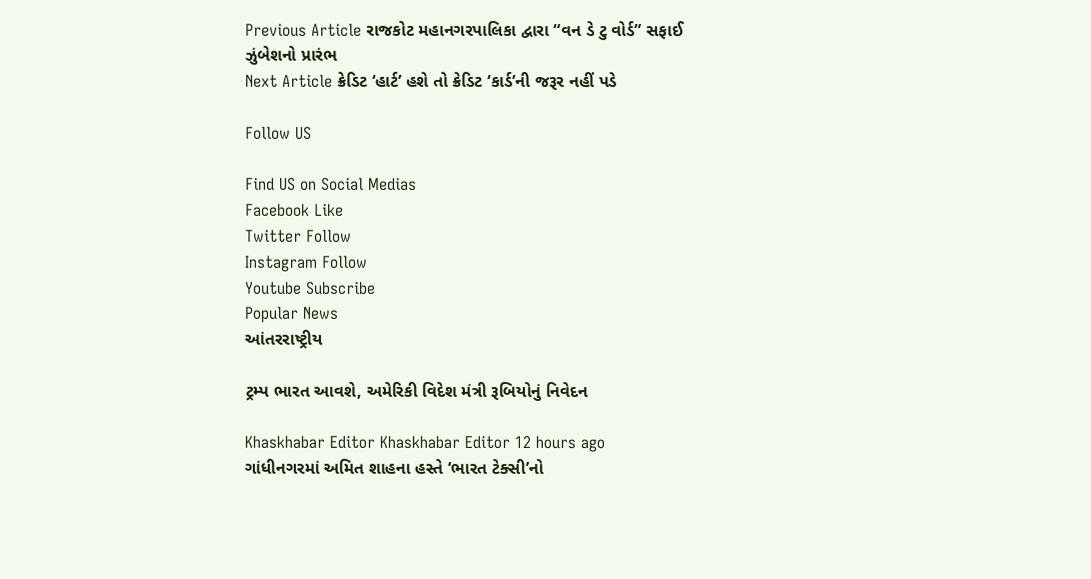Previous Article રાજકોટ મહાનગરપાલિકા દ્વારા “વન ડે ટુ વોર્ડ” સફાઈ ઝુંબેશનો પ્રારંભ
Next Article ક્રેડિટ ‘હાર્ટ’ હશે તો ક્રેડિટ ‘કાર્ડ’ની જરૂર નહીં પડે

Follow US

Find US on Social Medias
Facebook Like
Twitter Follow
Instagram Follow
Youtube Subscribe
Popular News
આંતરરાષ્ટ્રીય

ટ્રમ્પ ભારત આવશે, અમેરિકી વિદેશ મંત્રી રૂબિયોનું નિવેદન

Khaskhabar Editor Khaskhabar Editor 12 hours ago
ગાંધીનગરમાં અમિત શાહના હસ્તે ‘ભારત ટેક્સી’નો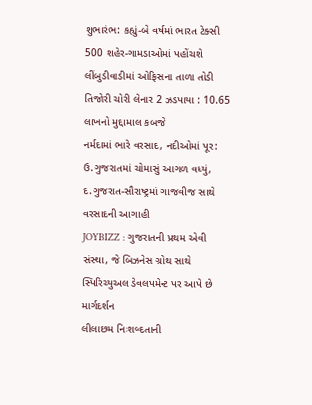શુભારંભ: કહ્યું-બે વર્ષમાં ભારત ટેક્સી 500 શહેર-ગામડાઓમાં પહોંચશે
લીંબુડીવાડીમાં ઓફિસના તાળા તોડી તિજોરી ચોરી લેનાર 2 ઝડપાયા : 10.65 લાખનો મુદ્દામાલ કબજે
નર્મદામાં ભારે વરસાદ, નદીઓમાં પૂર: ઉ.ગુજરાતમાં ચોમાસું આગળ વધ્યું, દ.ગુજરાત-સૌરાષ્ટ્રમાં ગાજવીજ સાથે વરસાદની આગાહી
JOYBIZZ : ગુજરાતની પ્રથમ એવી સંસ્થા, જે બિઝનેસ ગ્રોથ સાથે સ્પિરિચ્યુઅલ ડેવલપમેન્ટ પર આપે છે માર્ગદર્શન
લીલાછમ નિઃશબ્દતાની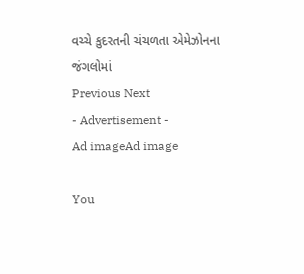વચ્ચે કુદરતની ચંચળતા એમેઝોનના જંગલોમાં
Previous Next
- Advertisement -
Ad imageAd image

You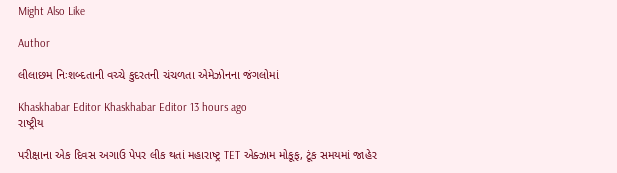Might Also Like

Author

લીલાછમ નિઃશબ્દતાની વચ્ચે કુદરતની ચંચળતા એમેઝોનના જંગલોમાં

Khaskhabar Editor Khaskhabar Editor 13 hours ago
રાષ્ટ્રીય

પરીક્ષાના એક દિવસ અગાઉ પેપર લીક થતાં મહારાષ્ટ્ર TET એક્ઝામ મોકૂફ, ટૂંક સમયમાં જાહેર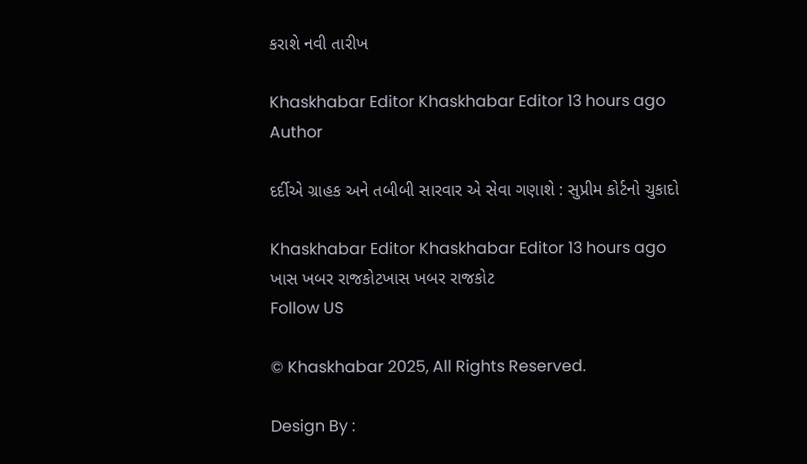કરાશે નવી તારીખ

Khaskhabar Editor Khaskhabar Editor 13 hours ago
Author

દર્દીએ ગ્રાહક અને તબીબી સારવાર એ સેવા ગણાશે : સુપ્રીમ કોર્ટનો ચુકાદો

Khaskhabar Editor Khaskhabar Editor 13 hours ago
ખાસ ખબર રાજકોટખાસ ખબર રાજકોટ
Follow US

© Khaskhabar 2025, All Rights Reserved.

Design By :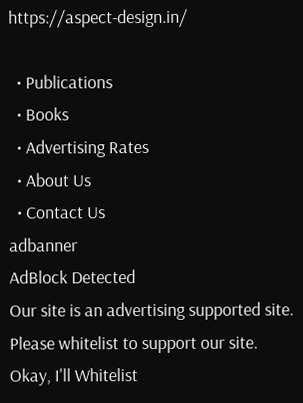https://aspect-design.in/

  • Publications
  • Books
  • Advertising Rates
  • About Us
  • Contact Us
adbanner
AdBlock Detected
Our site is an advertising supported site. Please whitelist to support our site.
Okay, I'll Whitelist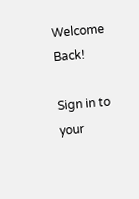Welcome Back!

Sign in to your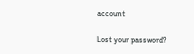account

Lost your password?